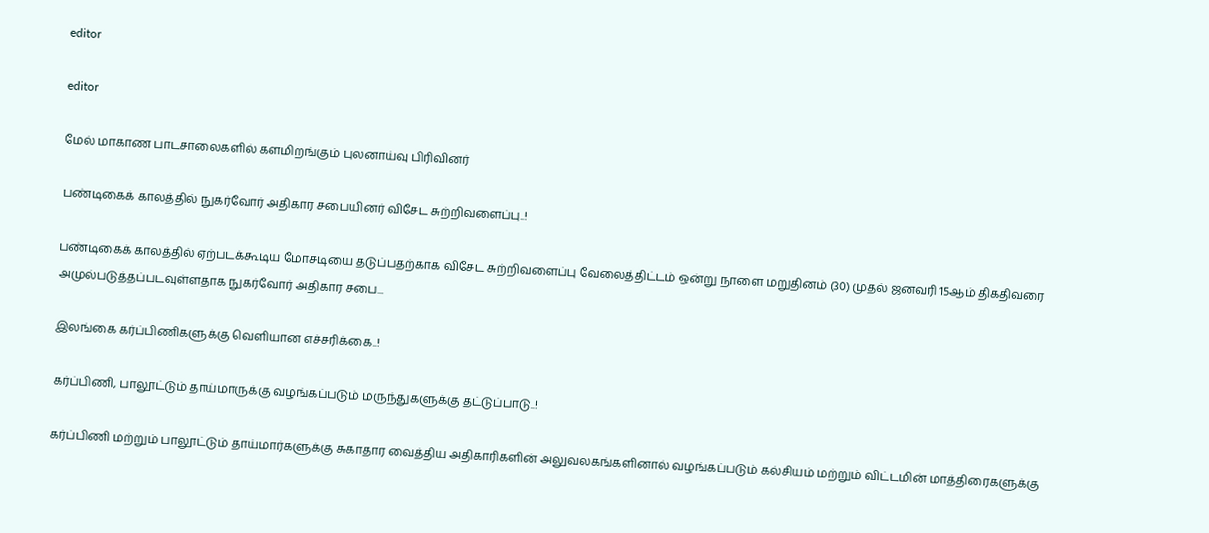editor

editor

மேல் மாகாண பாடசாலைகளில் களமிறங்கும் புலனாய்வு பிரிவினர்

பண்டிகைக் காலத்தில் நுகர்வோர் அதிகார சபையினர் விசேட சுற்றிவளைப்பு..!

பண்டிகைக் காலத்தில் ஏற்படக்கூடிய மோசடியை தடுப்பதற்காக விசேட சுற்றிவளைப்பு வேலைத்திட்டம் ஒன்று நாளை மறுதினம் (30) முதல் ஜனவரி 15ஆம் திகதிவரை அமுல்படுத்தப்படவுள்ளதாக நுகர்வோர் அதிகார சபை...

இலங்கை கர்ப்பிணிகளுக்கு வெளியான எச்சரிக்கை..!

கர்ப்பிணி, பாலூட்டும் தாய்மாருக்கு வழங்கப்படும் மருந்துகளுக்கு தட்டுப்பாடு..!

கர்ப்பிணி மற்றும் பாலூட்டும் தாய்மார்களுக்கு சுகாதார வைத்திய அதிகாரிகளின் அலுவலகங்களினால் வழங்கப்படும் கல்சியம் மற்றும் விட்டமின் மாத்திரைகளுக்கு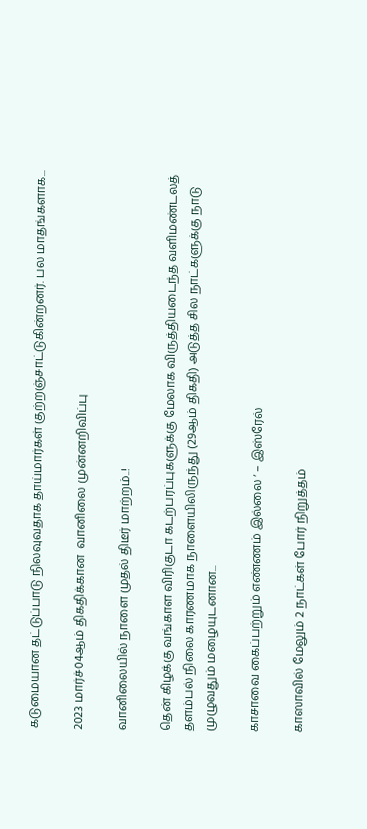கடுமையான தட்டுப்பாடு நிலவுவதாக தாய்மார்கள் குற்றஞ்சாட்டுகின்றனர். பல மாதங்களாக...

2023 மார்ச்04ஆம் திகதிக்கான  வானிலை முன்னறிவிப்பு

வானிலையில் நாளை முதல் திடீர் மாற்றம்..!

தென் கிழக்கு வங்காள விரிகுடா கடற்பரப்புகளுக்கு மேலாக விருத்தியடைந்த வளிமண்டலத் தளம்பல் நிலை காரணமாக நாளையிலிருந்து (29ஆம் திகதி) அடுத்த சில நாட்களுக்கு நாடு முழுவதும் மழையுடனான...

காசாவை கைப்பற்றும் எண்ணம் இல்லை ‘ – இஸ்ரேல்

காஸாவில் மேலும் 2 நாட்கள் போர் நிறுத்தம்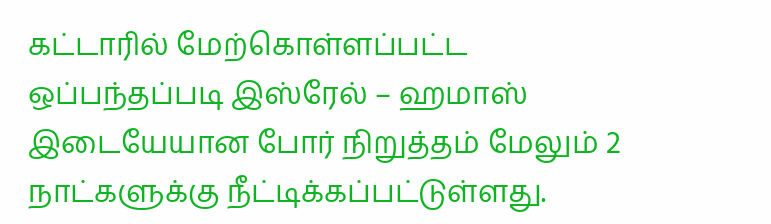கட்டாரில் மேற்கொள்ளப்பட்ட ஒப்பந்தப்படி இஸ்ரேல் – ஹமாஸ் இடையேயான போர் நிறுத்தம் மேலும் 2 நாட்களுக்கு நீட்டிக்கப்பட்டுள்ளது.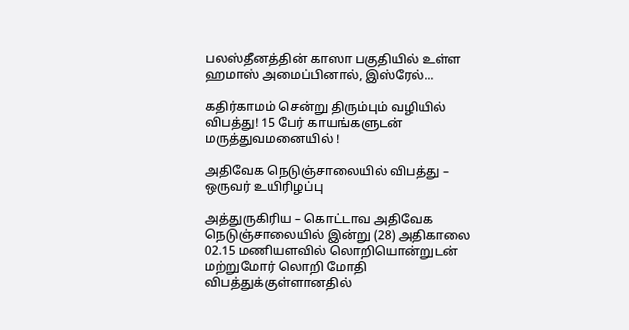பலஸ்தீனத்தின் காஸா பகுதியில் உள்ள ஹமாஸ் அமைப்பினால், இஸ்ரேல்...

கதிர்காமம் சென்று திரும்பும் வழியில் விபத்து! 15 பேர் காயங்களுடன் மருத்துவமனையில் !

அதிவேக நெடுஞ்சாலையில் விபத்து – ஒருவர் உயிரிழப்பு

அத்துருகிரிய – கொட்டாவ அதிவேக நெடுஞ்சாலையில் இன்று (28) அதிகாலை 02.15 மணியளவில் லொறியொன்றுடன் மற்றுமோர் லொறி மோதி விபத்துக்குள்ளானதில்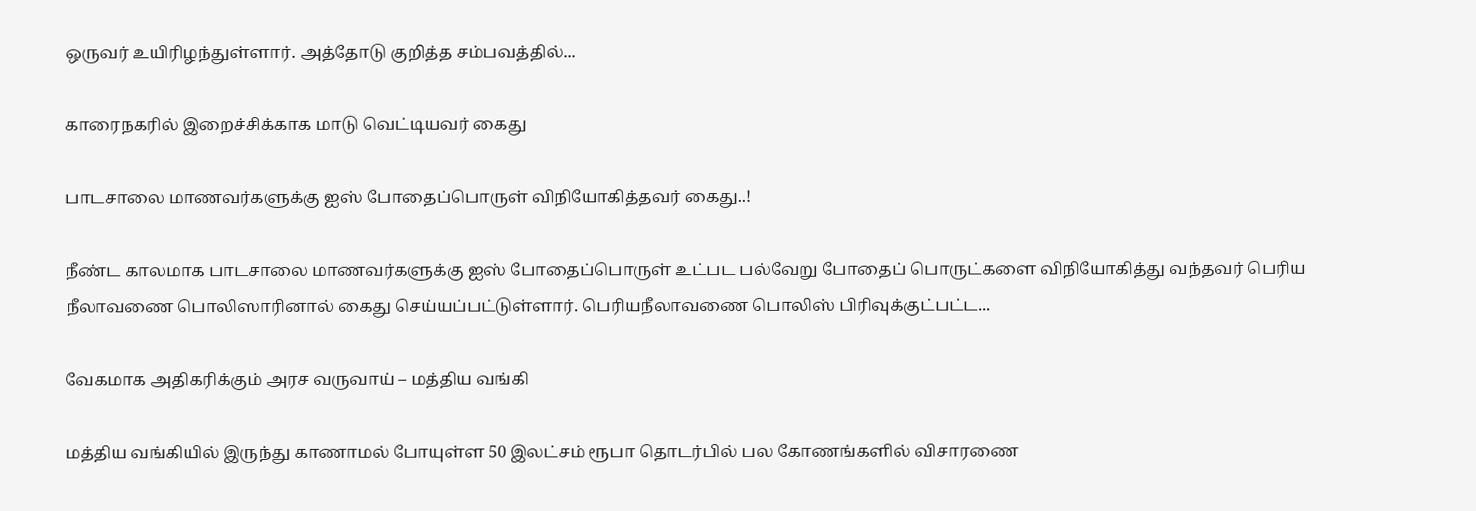ஒருவர் உயிரிழந்துள்ளார். அத்தோடு குறித்த சம்பவத்தில்...

காரைநகரில் இறைச்சிக்காக மாடு வெட்டியவர் கைது

பாடசாலை மாணவர்களுக்கு ஐஸ் போதைப்பொருள் விநியோகித்தவர் கைது..!

நீண்ட காலமாக பாடசாலை மாணவர்களுக்கு ஐஸ் போதைப்பொருள் உட்பட பல்வேறு போதைப் பொருட்களை விநியோகித்து வந்தவர் பெரிய நீலாவணை பொலிஸாரினால் கைது செய்யப்பட்டுள்ளார். பெரியநீலாவணை பொலிஸ் பிரிவுக்குட்பட்ட...

வேகமாக அதிகரிக்கும் அரச வருவாய் – மத்திய வங்கி

மத்திய வங்கியில் இருந்து காணாமல் போயுள்ள 50 இலட்சம் ரூபா தொடர்பில் பல கோணங்களில் விசாரணை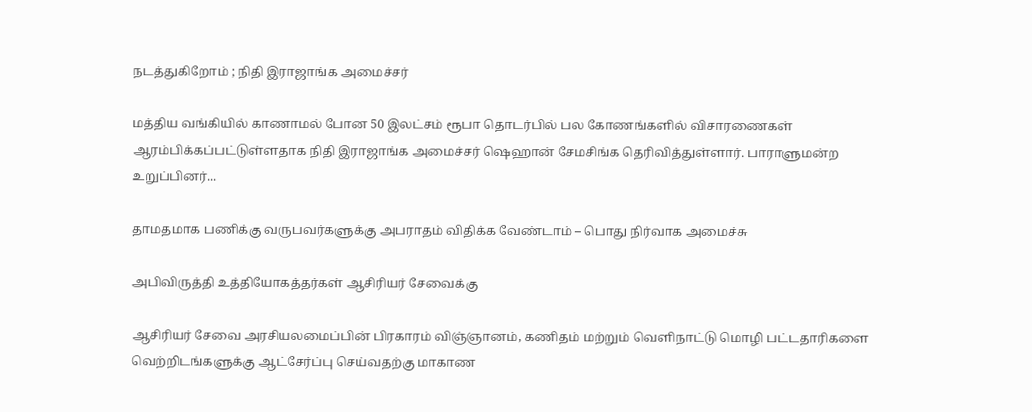நடத்துகிறோம் ; நிதி இராஜாங்க அமைச்சர்

மத்திய வங்கியில் காணாமல் போன 50 இலட்சம் ரூபா தொடர்பில் பல கோணங்களில் விசாரணைகள் ஆரம்பிக்கப்பட்டுள்ளதாக நிதி இராஜாங்க அமைச்சர் ஷெஹான் சேமசிங்க தெரிவித்துள்ளார். பாராளுமன்ற உறுப்பினர்...

தாமதமாக பணிக்கு வருபவர்களுக்கு அபராதம் விதிக்க வேண்டாம் – பொது நிர்வாக அமைச்சு

அபிவிருத்தி உத்தியோகத்தர்கள் ஆசிரியர் சேவைக்கு

ஆசிரியர் சேவை அரசியலமைப்பின் பிரகாரம் விஞ்ஞானம், கணிதம் மற்றும் வெளிநாட்டு மொழி பட்டதாரிகளை வெற்றிடங்களுக்கு ஆட்சேர்ப்பு செய்வதற்கு மாகாண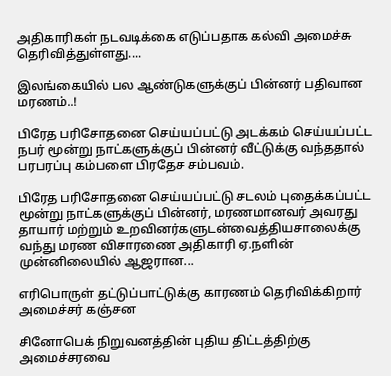அதிகாரிகள் நடவடிக்கை எடுப்பதாக கல்வி அமைச்சு தெரிவித்துள்ளது....

இலங்கையில் பல ஆண்டுகளுக்குப் பின்னர் பதிவான மரணம்..!

பிரேத பரிசோதனை செய்யப்பட்டு அடக்கம் செய்யப்பட்ட நபர் மூன்று நாட்களுக்குப் பின்னர் வீட்டுக்கு வந்ததால் பரபரப்பு கம்பளை பிரதேச சம்பவம்.

பிரேத பரிசோதனை செய்யப்பட்டு சடலம் புதைக்கப்பட்ட மூன்று நாட்களுக்குப் பின்னர், மரணமானவர் அவரது தாயார் மற்றும் உறவினர்களுடன்வைத்தியசாலைக்கு வந்து மரண விசாரணை அதிகாரி ஏ.நளின் முன்னிலையில் ஆஜரான...

எரிபொருள் தட்டுப்பாட்டுக்கு காரணம் தெரிவிக்கிறார் அமைச்சர் கஞ்சன

சினோபெக் நிறுவனத்தின் புதிய திட்டத்திற்கு அமைச்சரவை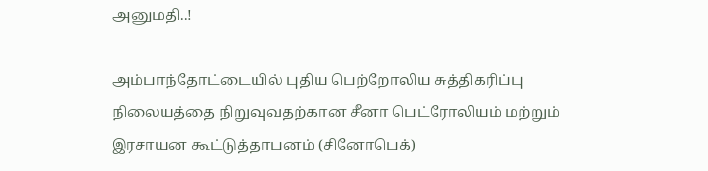அனுமதி..!

அம்பாந்தோட்டையில் புதிய பெற்றோலிய சுத்திகரிப்பு நிலையத்தை நிறுவுவதற்கான சீனா பெட்ரோலியம் மற்றும் இரசாயன கூட்டுத்தாபனம் (சினோபெக்)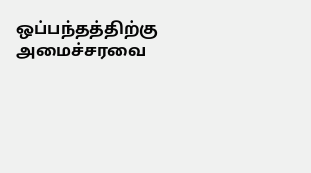ஒப்பந்தத்திற்கு அமைச்சரவை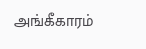அங்கீகாரம்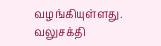வழங்கியுள்ளது. வலுசக்தி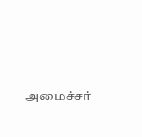அமைச்சர்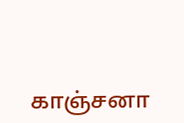காஞ்சனா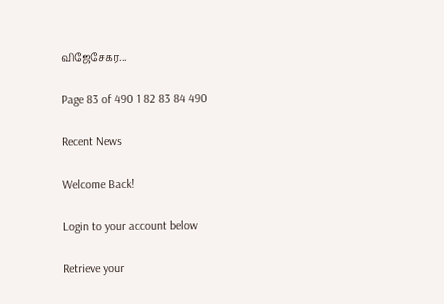விஜேசேகர...

Page 83 of 490 1 82 83 84 490

Recent News

Welcome Back!

Login to your account below

Retrieve your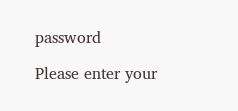password

Please enter your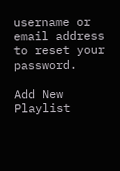username or email address to reset your password.

Add New Playlist